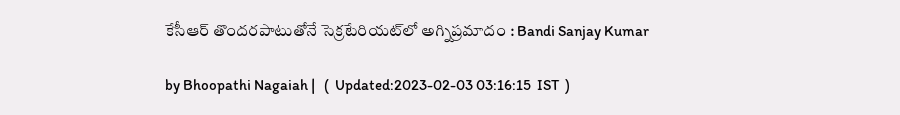కేసీఆర్ తొందరపాటుతోనే సెక్రటేరియట్‌లో అగ్నిప్రమాదం : Bandi Sanjay Kumar

by Bhoopathi Nagaiah |   (  Updated:2023-02-03 03:16:15  IST  )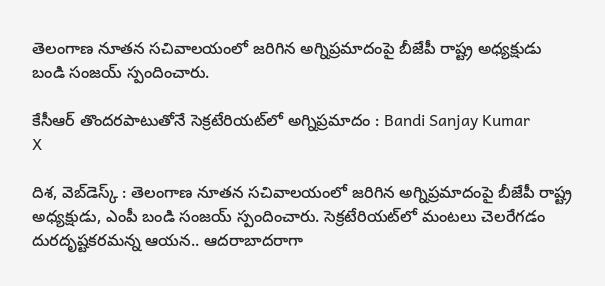తెలంగాణ నూతన సచివాలయంలో జరిగిన అగ్నిప్రమాదంపై బీజేపీ రాష్ట్ర అధ్యక్షుడు బండి సంజయ్ స్పందించారు.

కేసీఆర్ తొందరపాటుతోనే సెక్రటేరియట్‌లో అగ్నిప్రమాదం : Bandi Sanjay Kumar
X

దిశ, వెబ్‌డెస్క్ : తెలంగాణ నూతన సచివాలయంలో జరిగిన అగ్నిప్రమాదంపై బీజేపీ రాష్ట్ర అధ్యక్షుడు, ఎంపీ బండి సంజయ్ స్పందించారు. సెక్రటేరియట్‌లో మంటలు చెలరేగడం దురదృష్టకరమన్న ఆయన.. ఆదరాబాదరాగా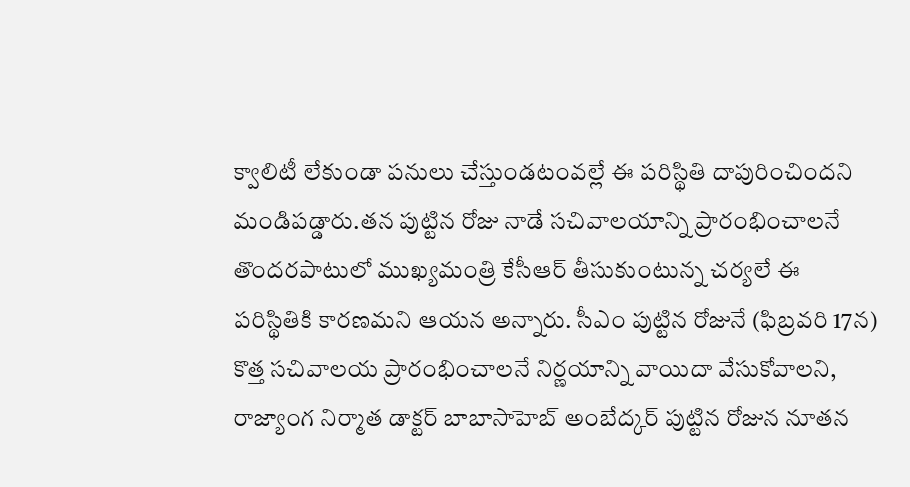క్వాలిటీ లేకుండా పనులు చేస్తుండటంవల్లే ఈ పరిస్థితి దాపురించిందని మండిపడ్డారు.తన పుట్టిన రోజు నాడే సచివాలయాన్ని ప్రారంభించాలనే తొందరపాటులో ముఖ్యమంత్రి కేసీఆర్ తీసుకుంటున్న చర్యలే ఈ పరిస్థితికి కారణమని ఆయన అన్నారు. సీఎం పుట్టిన రోజునే (ఫిబ్రవరి 17న) కొత్త సచివాలయ ప్రారంభించాలనే నిర్ణయాన్ని వాయిదా వేసుకోవాలని, రాజ్యాంగ నిర్మాత డాక్టర్ బాబాసాహెబ్ అంబేద్కర్ పుట్టిన రోజున నూతన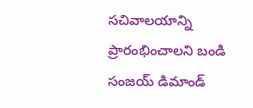సచివాలయాన్ని ప్రారంభించాలని బండి సంజయ్ డిమాండ్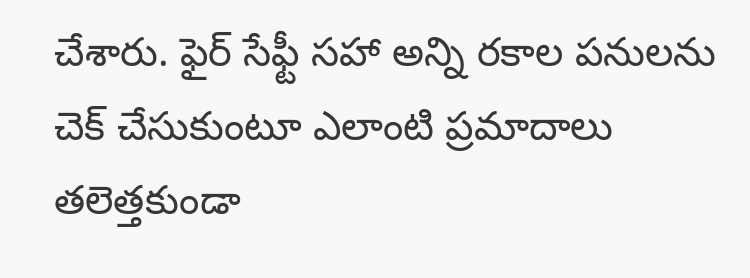చేశారు. ఫైర్ సేఫ్టీ సహా అన్ని రకాల పనులను చెక్ చేసుకుంటూ ఎలాంటి ప్రమాదాలు తలెత్తకుండా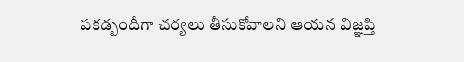పకడ్బందీగా చర్యలు తీసుకోవాలని ఆయన విజ్ఞప్తి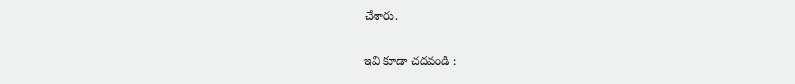చేశారు.

ఇవి కూడా చదవండి :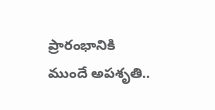ప్రారంభానికి ముందే అపశృతి..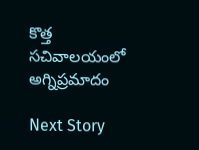కొత్త సచివాలయంలో అగ్నిప్రమాదం

Next Story